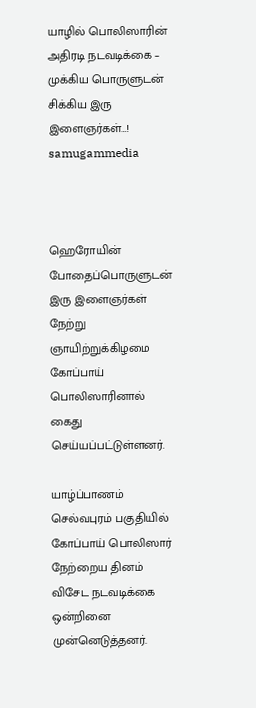யாழில் பொலிஸாரின் அதிரடி நடவடிக்கை – முக்கிய பொருளுடன் சிக்கிய இரு இளைஞர்கள்…! samugammedia



ஹெரோயின் போதைப்பொருளுடன் இரு இளைஞர்கள் நேற்று ஞாயிற்றுக்கிழமை கோப்பாய் பொலிஸாரினால் கைது செய்யப்பட்டுள்ளனர்.

யாழ்ப்பாணம் செல்வபுரம் பகுதியில் கோப்பாய் பொலிஸார் நேற்றைய தினம் விசேட நடவடிக்கை ஒன்றினை முன்னெடுத்தனர்.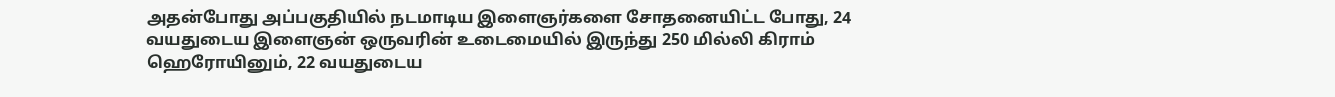அதன்போது அப்பகுதியில் நடமாடிய இளைஞர்களை சோதனையிட்ட போது, 24 வயதுடைய இளைஞன் ஒருவரின் உடைமையில் இருந்து 250 மில்லி கிராம் ஹெரோயினும், 22 வயதுடைய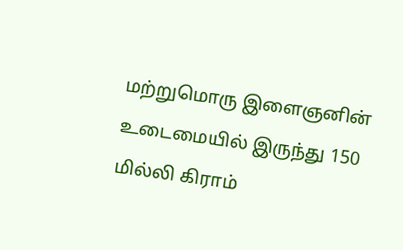மற்றுமொரு இளைஞனின் உடைமையில் இருந்து 150 மில்லி கிராம்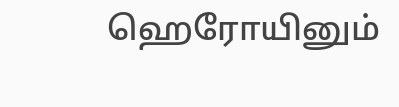ஹெரோயினும்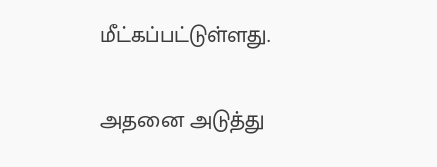மீட்கப்பட்டுள்ளது.

அதனை அடுத்து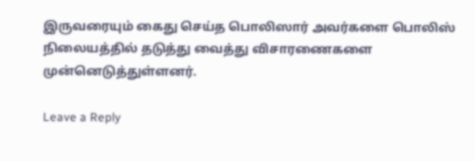இருவரையும் கைது செய்த பொலிஸார் அவர்களை பொலிஸ் நிலையத்தில் தடுத்து வைத்து விசாரணைகளை முன்னெடுத்துள்ளனர்.

Leave a Reply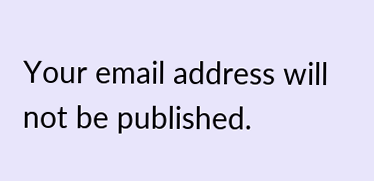Your email address will not be published.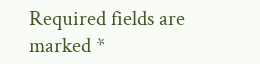Required fields are marked *